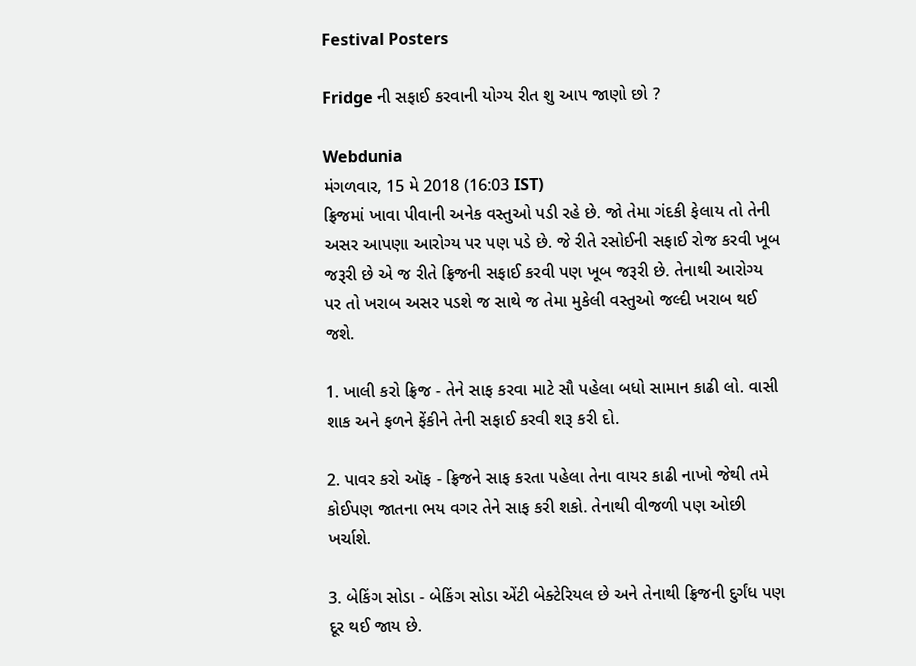Festival Posters

Fridge ની સફાઈ કરવાની યોગ્ય રીત શુ આપ જાણો છો ?

Webdunia
મંગળવાર, 15 મે 2018 (16:03 IST)
ફ્રિજમાં ખાવા પીવાની અનેક વસ્તુઓ પડી રહે છે. જો તેમા ગંદકી ફેલાય તો તેની અસર આપણા આરોગ્ય પર પણ પડે છે. જે રીતે રસોઈની સફાઈ રોજ કરવી ખૂબ જરૂરી છે એ જ રીતે ફ્રિજની સફાઈ કરવી પણ ખૂબ જરૂરી છે. તેનાથી આરોગ્ય પર તો ખરાબ અસર પડશે જ સાથે જ તેમા મુકેલી વસ્તુઓ જલ્દી ખરાબ થઈ જશે.

1. ખાલી કરો ફ્રિજ - તેને સાફ કરવા માટે સૌ પહેલા બધો સામાન કાઢી લો. વાસી શાક અને ફળને ફેંકીને તેની સફાઈ કરવી શરૂ કરી દો.

2. પાવર કરો ઑફ - ફ્રિજને સાફ કરતા પહેલા તેના વાયર કાઢી નાખો જેથી તમે કોઈપણ જાતના ભય વગર તેને સાફ કરી શકો. તેનાથી વીજળી પણ ઓછી ખર્ચાશે.

3. બેકિંગ સોડા - બેકિંગ સોડા એંટી બેક્ટેરિયલ છે અને તેનાથી ફ્રિજની દુર્ગંધ પણ દૂર થઈ જાય છે.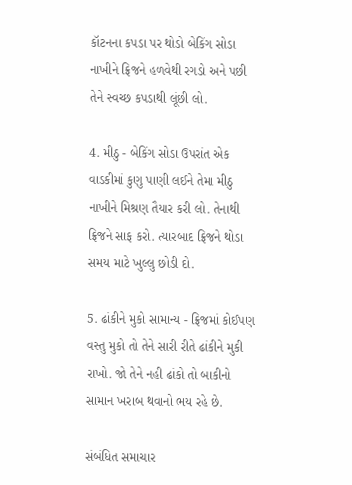કૉટનના કપડા પર થોડો બેકિંગ સોડા નાખીને ફ્રિજને હળવેથી રગડો અને પછી તેને સ્વચ્છ કપડાથી લૂંછી લો.

4. મીઠુ - બેકિંગ સોડા ઉપરાંત એક વાડકીમાં કુણુ પાણી લઈને તેમા મીઠુ નાખીને મિશ્રણ તૈયાર કરી લો. તેનાથી ફ્રિજને સાફ કરો. ત્યારબાદ ફ્રિજને થોડા સમય માટે ખુલ્લુ છોડી દો.

5. ઢાંકીને મુકો સામાન્ય - ફ્રિજમાં કોઈપણ વસ્તુ મુકો તો તેને સારી રીતે ઢાંકીને મુકી રાખો. જો તેને નહી ઢાંકો તો બાકીનો સામાન ખરાબ થવાનો ભય રહે છે.

સંબંધિત સમાચાર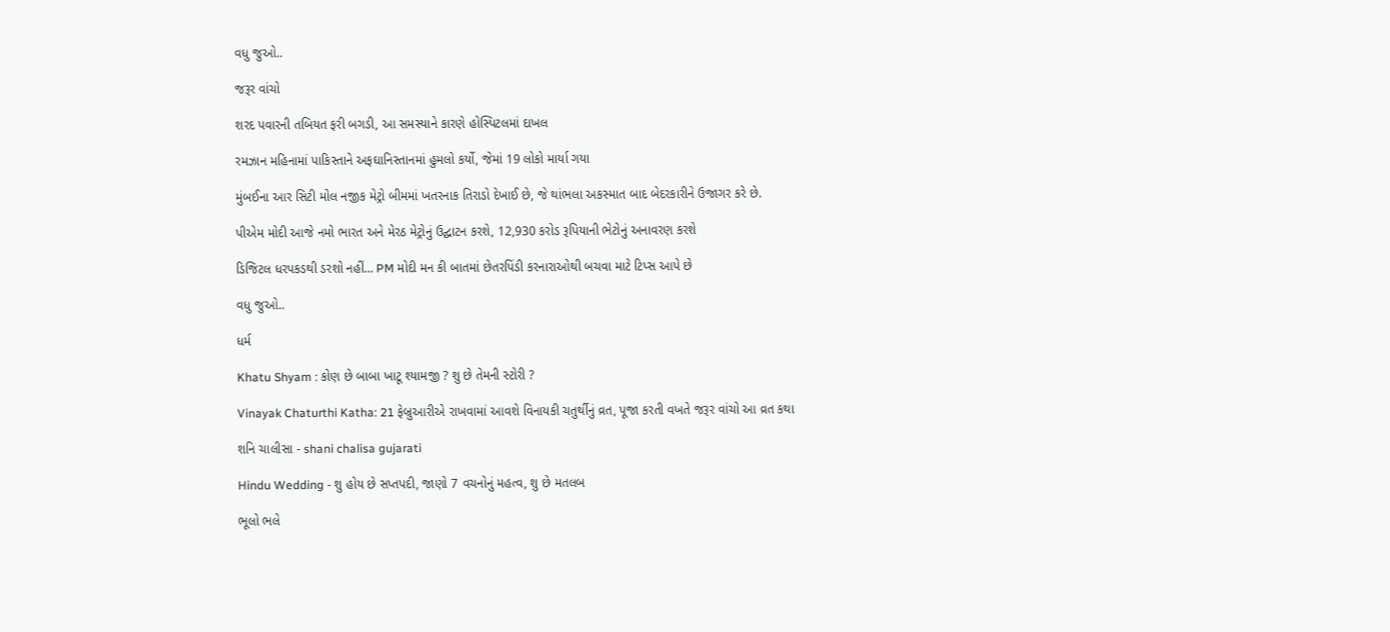વધુ જુઓ..

જરૂર વાંચો

શરદ પવારની તબિયત ફરી બગડી, આ સમસ્યાને કારણે હોસ્પિટલમાં દાખલ

રમઝાન મહિનામાં પાકિસ્તાને અફઘાનિસ્તાનમાં હુમલો કર્યો, જેમાં 19 લોકો માર્યા ગયા

મુંબઈના આર સિટી મોલ નજીક મેટ્રો બીમમાં ખતરનાક તિરાડો દેખાઈ છે, જે થાંભલા અકસ્માત બાદ બેદરકારીને ઉજાગર કરે છે.

પીએમ મોદી આજે નમો ભારત અને મેરઠ મેટ્રોનું ઉદ્ઘાટન કરશે, 12,930 કરોડ રૂપિયાની ભેટોનું અનાવરણ કરશે

ડિજિટલ ધરપકડથી ડરશો નહીં... PM મોદી મન કી બાતમાં છેતરપિંડી કરનારાઓથી બચવા માટે ટિપ્સ આપે છે

વધુ જુઓ..

ધર્મ

Khatu Shyam : કોણ છે બાબા ખાટૂ શ્યામજી ? શુ છે તેમની સ્ટોરી ?

Vinayak Chaturthi Katha: 21 ફેબ્રુઆરીએ રાખવામાં આવશે વિનાયકી ચતુર્થીનું વ્રત, પૂજા કરતી વખતે જરૂર વાંચો આ વ્રત કથા

શનિ ચાલીસા - shani chalisa gujarati

Hindu Wedding - શુ હોય છે સપ્તપદી, જાણો 7 વચનોનું મહત્વ, શુ છે મતલબ

ભૂલો ભલે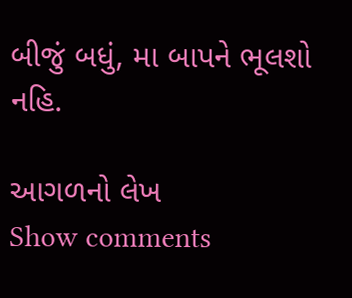બીજું બધું, મા બાપને ભૂલશો નહિ.

આગળનો લેખ
Show comments